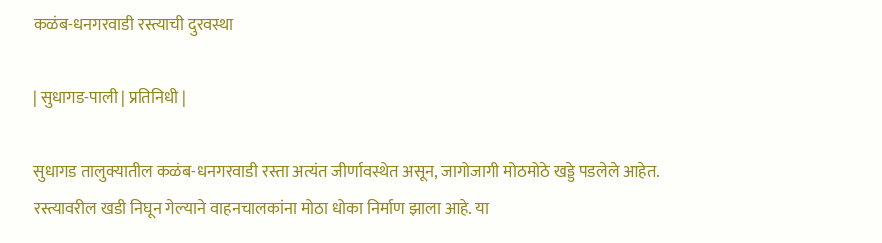कळंब-धनगरवाडी रस्त्याची दुरवस्था

| सुधागड-पाली | प्रतिनिधी |

सुधागड तालुक्यातील कळंब-धनगरवाडी रस्ता अत्यंत जीर्णावस्थेत असून, जागोजागी मोठमोठे खड्डे पडलेले आहेत. रस्त्यावरील खडी निघून गेल्याने वाहनचालकांना मोठा धोका निर्माण झाला आहे. या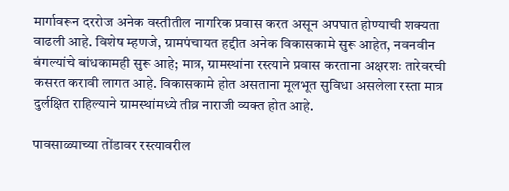मार्गावरून दररोज अनेक वस्तीतील नागरिक प्रवास करत असून अपघात होण्याची शक्यता वाढली आहे. विशेष म्हणजे, ग्रामपंचायत हद्दीत अनेक विकासकामे सुरू आहेत, नवनवीन बंगल्यांचे बांधकामही सुरू आहे; मात्र, ग्रामस्थांना रस्त्याने प्रवास करताना अक्षरशः तारेवरची कसरत करावी लागत आहे. विकासकामे होत असताना मूलभूत सुविधा असलेला रस्ता मात्र दुर्लक्षित राहिल्याने ग्रामस्थांमध्ये तीव्र नाराजी व्यक्त होत आहे.

पावसाळ्याच्या तोंडावर रस्त्यावरील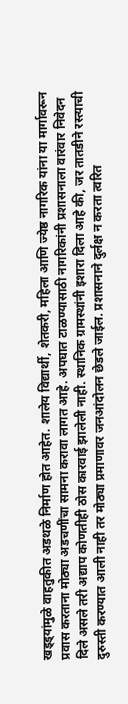खड्ड्यांमुळे वाहतुकीत अडथळे निर्माण होत आहेत. शालेय विद्यार्थी, शेतकरी, महिला आणि ज्येष्ठ नागरिक यांना या मार्गावरून प्रवास करताना मोठ्या अडचणींचा सामना करावा लागत आहे. अपघात टाळण्यासाठी नागरिकांनी प्रशासनाला वारंवार निवेदन दिले असले तरी अद्याप कोणतीही ठोस कारवाई झालेली नाही. स्थानिक ग्रामस्थांनी इशारा दिला आहे की, जर तातडीने रस्त्याची दुरुस्ती करण्यात आली नाही तर मोठ्या प्रमाणावर जनआंदोलन छेडले जाईल. प्रशासनाने दुर्लक्ष न करता त्वरित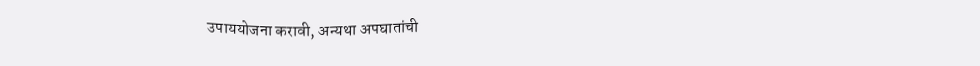उपाययोजना करावी, अन्यथा अपघातांची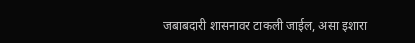जबाबदारी शासनावर टाकली जाईल, असा इशारा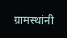ग्रामस्थांनी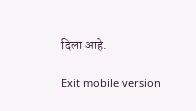दिला आहे.

Exit mobile version